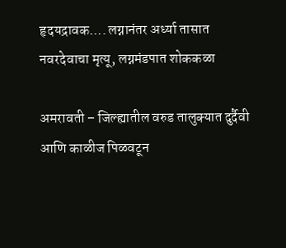हृदयद्रावक…. लग्नानंतर अर्ध्या तासात नवरदेवाचा मृत्यू, लग्नमंडपात शोककळा

अमरावती – जिल्ह्यातील वरुड तालुक्यात दुर्दैवी आणि काळीज पिळवटून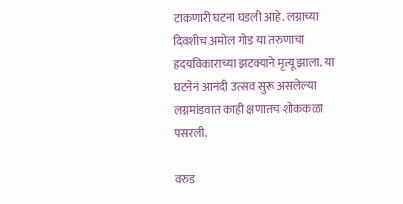टाकणारी घटना घडली आहे. लग्नाच्या दिवशीच अमोल गोड या तरुणाचा ह्रदयविकाराच्या झटक्याने मृत्यू झाला. या घटनेनं आनंदी उत्सव सुरू असलेल्या लग्नमांडवात काही क्षणातच शोककळा पसरली.

वरुड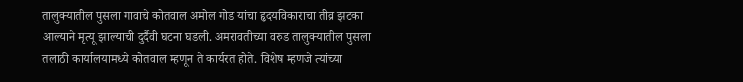तालुक्यातील पुसला गावाचे कोतवाल अमोल गोड यांचा हृदयविकाराचा तीव्र झटका आल्याने मृत्यू झाल्याची दुर्दैवी घटना घडली. अमरावतीच्या वरुड तालुक्यातील पुसला तलाठी कार्यालयामध्ये कोतवाल म्हणून ते कार्यरत होते. विशेष म्हणजे त्यांच्या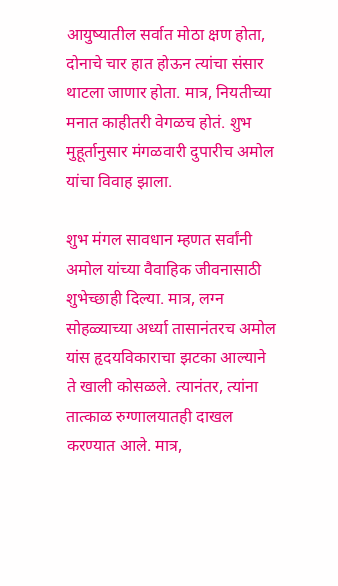आयुष्यातील सर्वात मोठा क्षण होता, दोनाचे चार हात होऊन त्यांचा संसार थाटला जाणार होता. मात्र, नियतीच्या मनात काहीतरी वेगळच होतं. शुभ मुहूर्तानुसार मंगळवारी दुपारीच अमोल यांचा विवाह झाला.

शुभ मंगल सावधान म्हणत सर्वांनी अमोल यांच्या वैवाहिक जीवनासाठी शुभेच्छाही दिल्या. मात्र, लग्न सोहळ्याच्या अर्ध्या तासानंतरच अमोल यांस हृदयविकाराचा झटका आल्याने ते खाली कोसळले. त्यानंतर, त्यांना तात्काळ रुग्णालयातही दाखल करण्यात आले. मात्र,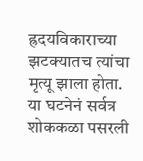ह्रदयविकाराच्या झटक्यातच त्यांचा मृत्यू झाला होता. या घटनेनं सर्वत्र शोककळा पसरली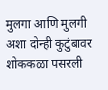मुलगा आणि मुलगी अशा दोन्ही कुटुंबावर शोककळा पसरली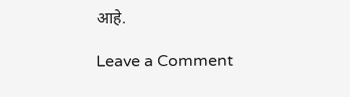आहे.

Leave a Comment